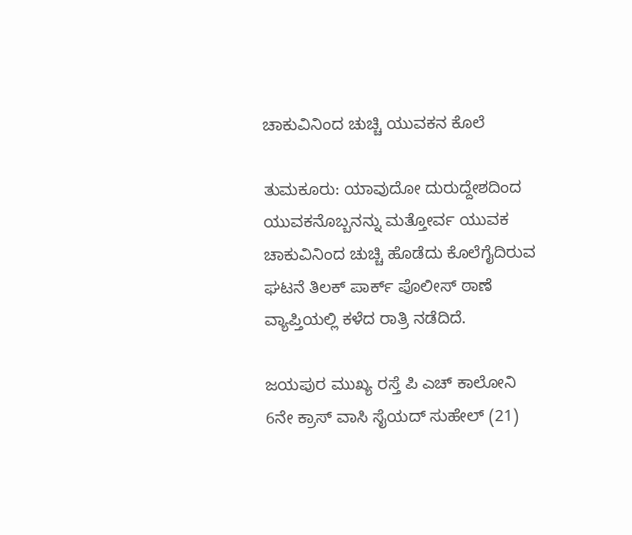ಚಾಕುವಿನಿಂದ ಚುಚ್ಚಿ ಯುವಕನ ಕೊಲೆ

ತುಮಕೂರು: ಯಾವುದೋ ದುರುದ್ದೇಶದಿಂದ ಯುವಕನೊಬ್ಬನನ್ನು ಮತ್ತೋರ್ವ ಯುವಕ ಚಾಕುವಿನಿಂದ ಚುಚ್ಚಿ ಹೊಡೆದು ಕೊಲೆಗೈದಿರುವ ಘಟನೆ ತಿಲಕ್ ಪಾರ್ಕ್ ಪೊಲೀಸ್ ಠಾಣೆ ವ್ಯಾಪ್ತಿಯಲ್ಲಿ ಕಳೆದ ರಾತ್ರಿ ನಡೆದಿದೆ.

ಜಯಪುರ ಮುಖ್ಯ ರಸ್ತೆ ಪಿ ಎಚ್ ಕಾಲೋನಿ 6ನೇ ಕ್ರಾಸ್ ವಾಸಿ ಸೈಯದ್ ಸುಹೇಲ್ (21)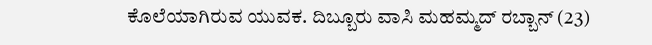ಕೊಲೆಯಾಗಿರುವ ಯುವಕ. ದಿಬ್ಬೂರು ವಾಸಿ ಮಹಮ್ಮದ್ ರಬ್ಬಾನ್ (23)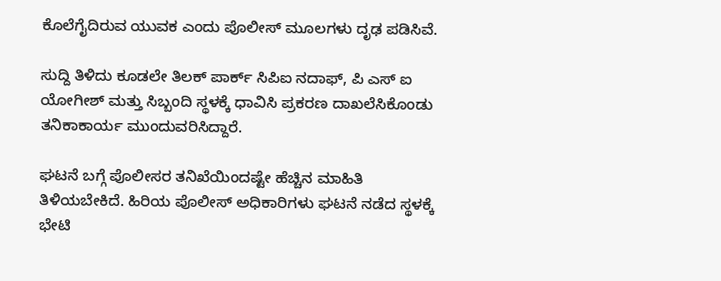ಕೊಲೆಗೈದಿರುವ ಯುವಕ ಎಂದು ಪೊಲೀಸ್ ಮೂಲಗಳು ದೃಢ ಪಡಿಸಿವೆ.

ಸುದ್ದಿ ತಿಳಿದು ಕೂಡಲೇ ತಿಲಕ್ ಪಾರ್ಕ್ ಸಿಪಿಐ ನದಾಫ್, ಪಿ ಎಸ್ ಐ ಯೋಗೀಶ್ ಮತ್ತು ಸಿಬ್ಬಂದಿ ಸ್ಥಳಕ್ಕೆ ಧಾವಿಸಿ ಪ್ರಕರಣ ದಾಖಲೆಸಿಕೊಂಡು ತನಿಕಾಕಾರ್ಯ ಮುಂದುವರಿಸಿದ್ದಾರೆ.

ಘಟನೆ ಬಗ್ಗೆ ಪೊಲೀಸರ ತನಿಖೆಯಿಂದಷ್ಟೇ ಹೆಚ್ಚಿನ ಮಾಹಿತಿ ತಿಳಿಯಬೇಕಿದೆ. ಹಿರಿಯ ಪೊಲೀಸ್ ಅಧಿಕಾರಿಗಳು ಘಟನೆ ನಡೆದ ಸ್ಥಳಕ್ಕೆ ಭೇಟಿ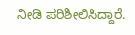ನೀಡಿ ಪರಿಶೀಲಿಸಿದ್ದಾರೆ.